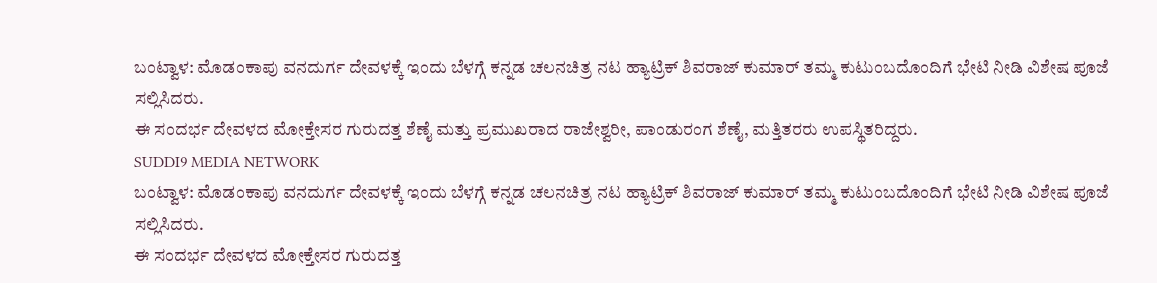ಬಂಟ್ವಾಳ: ಮೊಡಂಕಾಪು ವನದುರ್ಗ ದೇವಳಕ್ಕೆ ಇಂದು ಬೆಳಗ್ಗೆ ಕನ್ನಡ ಚಲನಚಿತ್ರ ನಟ ಹ್ಯಾಟ್ರಿಕ್ ಶಿವರಾಜ್ ಕುಮಾರ್ ತಮ್ಮ ಕುಟುಂಬದೊಂದಿಗೆ ಭೇಟಿ ನೀಡಿ ವಿಶೇಷ ಪೂಜೆ ಸಲ್ಲಿಸಿದರು.
ಈ ಸಂದರ್ಭ ದೇವಳದ ಮೋಕ್ತೇಸರ ಗುರುದತ್ತ ಶೆಣೈ ಮತ್ತು ಪ್ರಮುಖರಾದ ರಾಜೇಶ್ವರೀ, ಪಾಂಡುರಂಗ ಶೆಣೈ, ಮತ್ತಿತರರು ಉಪಸ್ಥಿತರಿದ್ದರು.
SUDDI9 MEDIA NETWORK
ಬಂಟ್ವಾಳ: ಮೊಡಂಕಾಪು ವನದುರ್ಗ ದೇವಳಕ್ಕೆ ಇಂದು ಬೆಳಗ್ಗೆ ಕನ್ನಡ ಚಲನಚಿತ್ರ ನಟ ಹ್ಯಾಟ್ರಿಕ್ ಶಿವರಾಜ್ ಕುಮಾರ್ ತಮ್ಮ ಕುಟುಂಬದೊಂದಿಗೆ ಭೇಟಿ ನೀಡಿ ವಿಶೇಷ ಪೂಜೆ ಸಲ್ಲಿಸಿದರು.
ಈ ಸಂದರ್ಭ ದೇವಳದ ಮೋಕ್ತೇಸರ ಗುರುದತ್ತ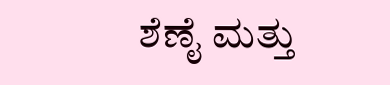ಶೆಣೈ ಮತ್ತು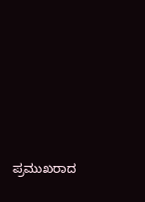ಪ್ರಮುಖರಾದ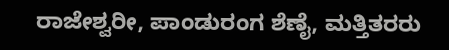ರಾಜೇಶ್ವರೀ, ಪಾಂಡುರಂಗ ಶೆಣೈ, ಮತ್ತಿತರರು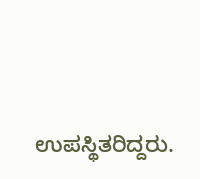ಉಪಸ್ಥಿತರಿದ್ದರು.